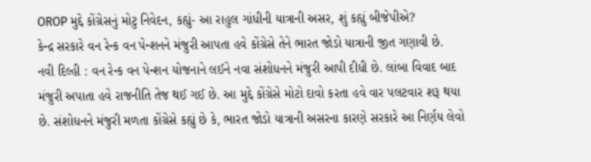OROP મુદ્દે કોંગ્રેસનું મોટુ નિવેદન, કહ્યું- આ રાહુલ ગાંધીની યાત્રાની અસર, શું કહ્યું બીજેપીએ?
કેન્દ્ર સરકારે વન રેન્ક વન પેન્શનને મંજુરી આપતા હવે કોંગ્રેસે તેને ભારત જોડો યાત્રાની જીત ગણાવી છે.
નવી દિલ્હી : વન રેન્ક વન પેન્શન યોજનાને લઈને નવા સંશોધનને મંજુરી આપી દીધી છે. લાંબા વિવાદ બાદ મંજુરી અપાતા હવે રાજનીતિ તેજ થઈ ગઈ છે. આ મુદ્દે કોંગ્રેસે મોટો દાવો કરતા હવે વાર પલટવાર શરૂ થયા છે. સંશોધનને મંજુરી મળતા કોંગ્રેસે કહ્યું છે કે, ભારત જોડો યાત્રાની અસરના કારણે સરકારે આ નિર્ણય લેવો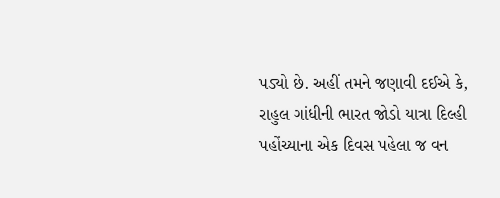પડ્યો છે. અહીં તમને જણાવી દઈએ કે, રાહુલ ગાંધીની ભારત જોડો યાત્રા દિલ્હી પહોંચ્યાના એક દિવસ પહેલા જ વન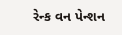રેન્ક વન પેન્શન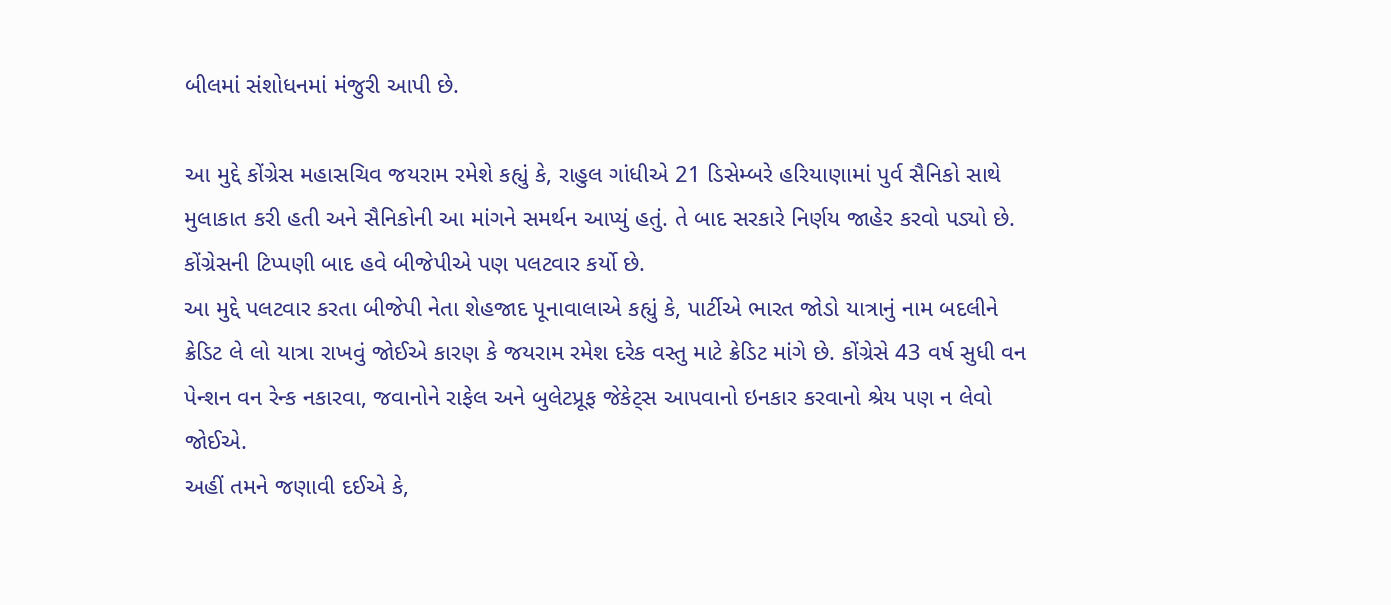બીલમાં સંશોધનમાં મંજુરી આપી છે.

આ મુદ્દે કોંગ્રેસ મહાસચિવ જયરામ રમેશે કહ્યું કે, રાહુલ ગાંધીએ 21 ડિસેમ્બરે હરિયાણામાં પુર્વ સૈનિકો સાથે મુલાકાત કરી હતી અને સૈનિકોની આ માંગને સમર્થન આપ્યું હતું. તે બાદ સરકારે નિર્ણય જાહેર કરવો પડ્યો છે. કોંગ્રેસની ટિપ્પણી બાદ હવે બીજેપીએ પણ પલટવાર કર્યો છે.
આ મુદ્દે પલટવાર કરતા બીજેપી નેતા શેહજાદ પૂનાવાલાએ કહ્યું કે, પાર્ટીએ ભારત જોડો યાત્રાનું નામ બદલીને ક્રેડિટ લે લો યાત્રા રાખવું જોઈએ કારણ કે જયરામ રમેશ દરેક વસ્તુ માટે ક્રેડિટ માંગે છે. કોંગ્રેસે 43 વર્ષ સુધી વન પેન્શન વન રેન્ક નકારવા, જવાનોને રાફેલ અને બુલેટપ્રૂફ જેકેટ્સ આપવાનો ઇનકાર કરવાનો શ્રેય પણ ન લેવો જોઈએ.
અહીં તમને જણાવી દઈએ કે,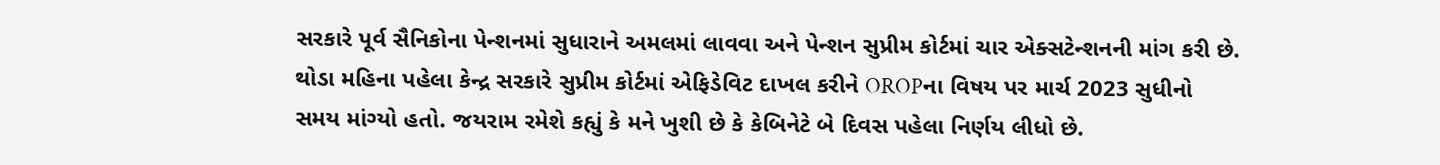સરકારે પૂર્વ સૈનિકોના પેન્શનમાં સુધારાને અમલમાં લાવવા અને પેન્શન સુપ્રીમ કોર્ટમાં ચાર એક્સટેન્શનની માંગ કરી છે. થોડા મહિના પહેલા કેન્દ્ર સરકારે સુપ્રીમ કોર્ટમાં એફિડેવિટ દાખલ કરીને OROPના વિષય પર માર્ચ 2023 સુધીનો સમય માંગ્યો હતો. જયરામ રમેશે કહ્યું કે મને ખુશી છે કે કેબિનેટે બે દિવસ પહેલા નિર્ણય લીધો છે.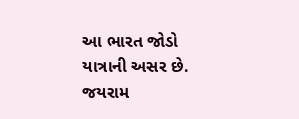આ ભારત જોડો યાત્રાની અસર છે.
જયરામ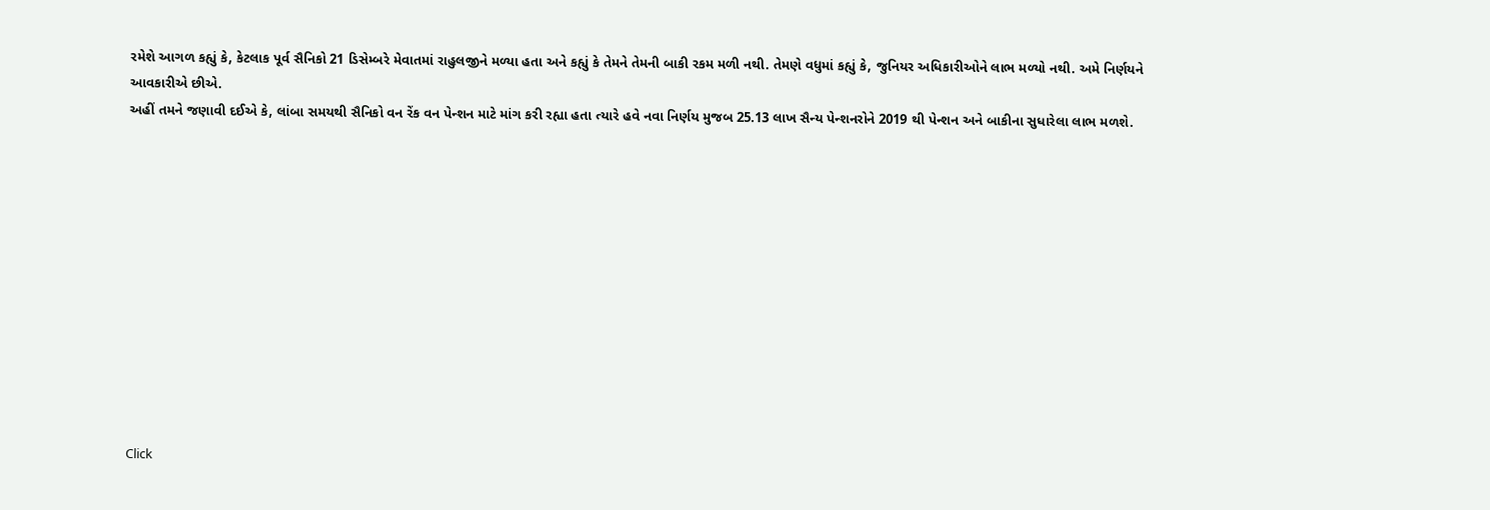રમેશે આગળ કહ્યું કે, કેટલાક પૂર્વ સૈનિકો 21 ડિસેમ્બરે મેવાતમાં રાહુલજીને મળ્યા હતા અને કહ્યું કે તેમને તેમની બાકી રકમ મળી નથી. તેમણે વધુમાં કહ્યું કે, જુનિયર અધિકારીઓને લાભ મળ્યો નથી. અમે નિર્ણયને આવકારીએ છીએ.
અહીં તમને જણાવી દઈએ કે, લાંબા સમયથી સૈનિકો વન રેંક વન પેન્શન માટે માંગ કરી રહ્યા હતા ત્યારે હવે નવા નિર્ણય મુજબ 25.13 લાખ સૈન્ય પેન્શનરોને 2019 થી પેન્શન અને બાકીના સુધારેલા લાભ મળશે.












Click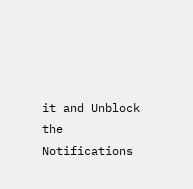it and Unblock the Notifications